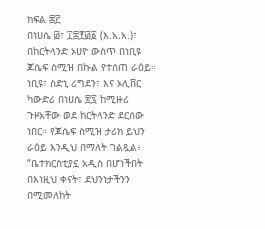ክፍል ፷፫
በነሀሴ ፴፣ ፲፰፻፴፩ (እ.አ.አ.)፣ በከርትላንድ ኦሀዮ ውስጥ በነቢዩ ጆሴፍ ስሚዝ በኩል የተሰጠ ራዕይ። ነቢዩ፣ ስድኒ ሪግደን፣ እና ኦሊቨር ካውድሪ በነሀሴ ፳፯ ከሚዙሪ ጉዞአቸው ወደ ከርትላንድ ደርሰው ነበር። የጆሴፍ ስሚዝ ታሪክ ይህን ራዕይ እንዲህ በማለት ገልጿል፥ “ቤተክርስቲያኗ አዲስ በሆነችበት በእነዚህ ቀናት፣ ደህንነታችንን በሚመለከት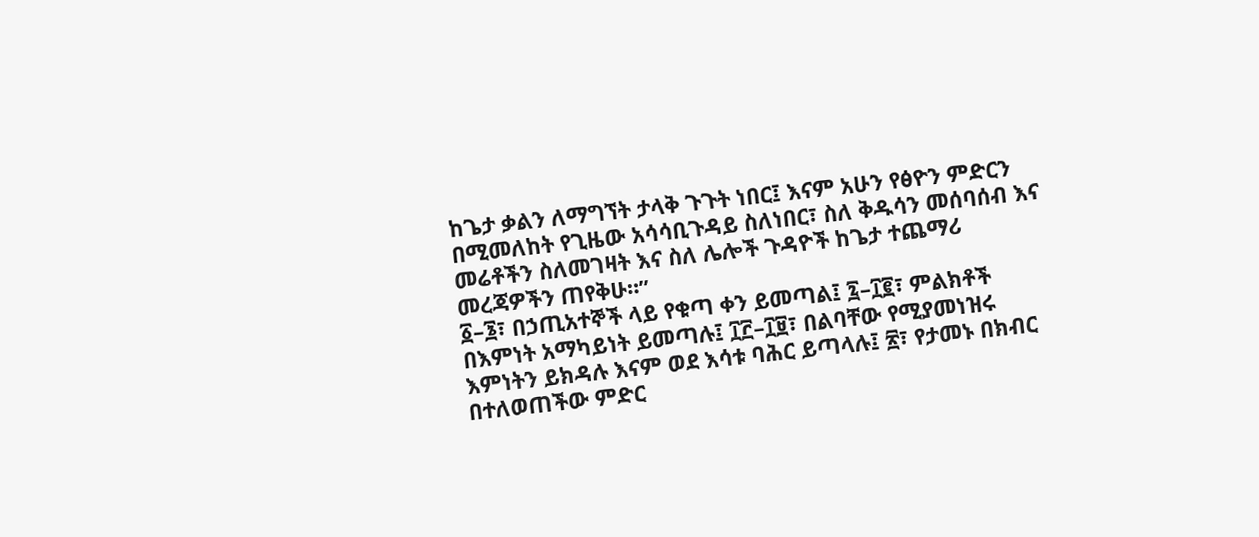ከጌታ ቃልን ለማግኘት ታላቅ ጉጉት ነበር፤ እናም አሁን የፅዮን ምድርን በሚመለከት የጊዜው አሳሳቢጉዳይ ስለነበር፣ ስለ ቅዱሳን መሰባሰብ እና መሬቶችን ስለመገዛት እና ስለ ሌሎች ጉዳዮች ከጌታ ተጨማሪ መረጃዎችን ጠየቅሁ።”
፩–፮፣ በኃጢአተኞች ላይ የቁጣ ቀን ይመጣል፤ ፯–፲፪፣ ምልክቶች በእምነት አማካይነት ይመጣሉ፤ ፲፫–፲፱፣ በልባቸው የሚያመነዝሩ እምነትን ይክዳሉ እናም ወደ እሳቱ ባሕር ይጣላሉ፤ ፳፣ የታመኑ በክብር በተለወጠችው ምድር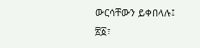ውርሳቸውን ይቀበላሉ፤ ፳፩፣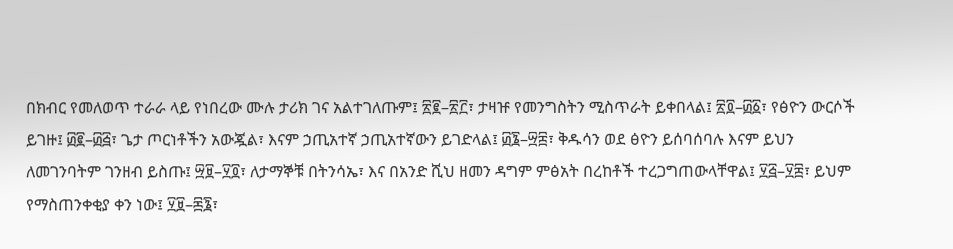በክብር የመለወጥ ተራራ ላይ የነበረው ሙሉ ታሪክ ገና አልተገለጡም፤ ፳፪–፳፫፣ ታዛዡ የመንግስትን ሚስጥራት ይቀበላል፤ ፳፬–፴፩፣ የፅዮን ውርሶች ይገዙ፤ ፴፪–፴፭፣ ጌታ ጦርነቶችን አውጇል፣ እናም ኃጢአተኛ ኃጢአተኛውን ይገድላል፤ ፴፮–፵፰፣ ቅዱሳን ወደ ፅዮን ይሰባሰባሉ እናም ይህን ለመገንባትም ገንዘብ ይስጡ፤ ፵፱–፶፬፣ ለታማኞቹ በትንሳኤ፣ እና በአንድ ሺህ ዘመን ዳግም ምፅአት በረከቶች ተረጋግጠውላቸዋል፤ ፶፭–፶፰፣ ይህም የማስጠንቀቂያ ቀን ነው፤ ፶፱–፷፮፣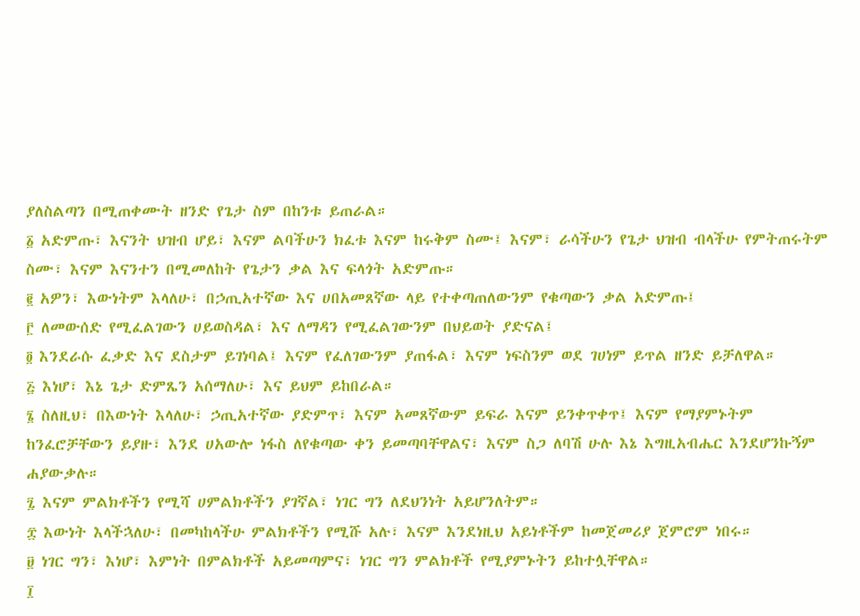ያለስልጣን በሚጠቀሙት ዘንድ የጌታ ስም በከንቱ ይጠራል።
፩ አድምጡ፣ እናንት ህዝብ ሆይ፣ እናም ልባችሁን ክፈቱ እናም ከሩቅም ስሙ፤ እናም፣ ራሳችሁን የጌታ ህዝብ ብላችሁ የምትጠሩትም ስሙ፣ እናም እናንተን በሚመለከት የጌታን ቃል እና ፍላጎት አድምጡ።
፪ አዎን፣ እውነትም እላለሁ፣ በኃጢአተኛው እና ሀበአመጸኛው ላይ የተቀጣጠለውንም የቁጣውን ቃል አድምጡ፤
፫ ለመውሰድ የሚፈልገውን ሀይወስዳል፣ እና ለማዳን የሚፈልገውንም በህይወት ያድናል፤
፬ እንደራሱ ፈቃድ እና ደስታም ይገነባል፤ እናም የፈለገውንም ያጠፋል፣ እናም ነፍስንም ወደ ገሀነም ይጥል ዘንድ ይቻለዋል።
፭ እነሆ፣ እኔ ጌታ ድምጼን አሰማለሁ፣ እና ይህም ይከበራል።
፮ ስለዚህ፣ በእውነት እላለሁ፣ ኃጢአተኛው ያድምጥ፣ እናም አመጸኛውም ይፍራ እናም ይንቀጥቀጥ፤ እናም የማያምኑትም ከንፈሮቻቸውን ይያዙ፣ እንደ ሀአውሎ ነፋስ ለየቁጣው ቀን ይመጣባቸዋልና፣ እናም ስጋ ለባሽ ሁሉ እኔ እግዚአብሔር እንደሆንኩኝም ሐያውቃሉ።
፯ እናም ምልክቶችን የሚሻ ሀምልክቶችን ያገኛል፣ ነገር ግን ለደህንነት አይሆንለትም።
፰ እውነት እላችኋለሁ፣ በመካከላችሁ ምልክቶችን የሚሹ አሉ፣ እናም እንደነዚህ አይነቶችም ከመጀመሪያ ጀምሮም ነበሩ።
፱ ነገር ግን፣ እነሆ፣ እምነት በምልክቶች አይመጣምና፣ ነገር ግን ምልክቶች የሚያምኑትን ይከተሏቸዋል።
፲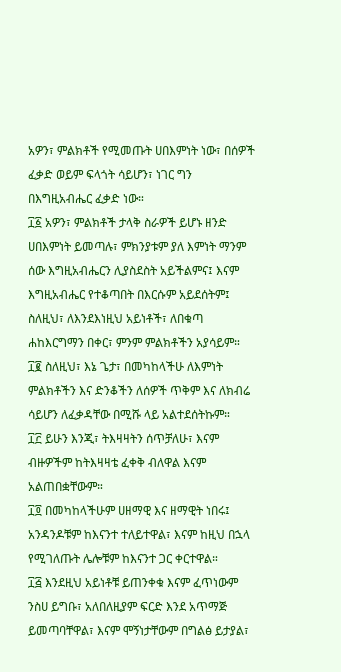አዎን፣ ምልክቶች የሚመጡት ሀበእምነት ነው፣ በሰዎች ፈቃድ ወይም ፍላጎት ሳይሆን፣ ነገር ግን በእግዚአብሔር ፈቃድ ነው።
፲፩ አዎን፣ ምልክቶች ታላቅ ስራዎች ይሆኑ ዘንድ ሀበእምነት ይመጣሉ፣ ምክንያቱም ያለ እምነት ማንም ሰው እግዚአብሔርን ሊያስደስት አይችልምና፤ እናም እግዚአብሔር የተቆጣበት በእርሱም አይደሰትም፤ ስለዚህ፣ ለእንደእነዚህ አይነቶች፣ ለበቁጣ ሐከእርግማን በቀር፣ ምንም ምልክቶችን አያሳይም።
፲፪ ስለዚህ፣ እኔ ጌታ፣ በመካከላችሁ ለእምነት ምልክቶችን እና ድንቆችን ለሰዎች ጥቅም እና ለክብሬ ሳይሆን ለፈቃዳቸው በሚሹ ላይ አልተደሰትኩም።
፲፫ ይሁን እንጂ፣ ትእዛዛትን ሰጥቻለሁ፣ እናም ብዙዎችም ከትእዛዛቴ ፈቀቅ ብለዋል እናም አልጠበቋቸውም።
፲፬ በመካከላችሁም ሀዘማዊ እና ዘማዊት ነበሩ፤ አንዳንዶቹም ከእናንተ ተለይተዋል፣ እናም ከዚህ በኋላ የሚገለጡት ሌሎቹም ከእናንተ ጋር ቀርተዋል።
፲፭ እንደዚህ አይነቶቹ ይጠንቀቁ እናም ፈጥነውም ንስሀ ይግቡ፣ አለበለዚያም ፍርድ እንደ አጥማጅ ይመጣባቸዋል፣ እናም ሞኝነታቸውም በግልፅ ይታያል፣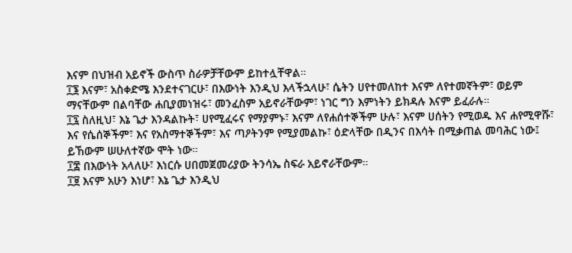እናም በህዝብ አይኖች ውስጥ ስራዎቻቸውም ይከተሏቸዋል።
፲፮ እናም፣ አስቀድሜ እንደተናገርሁ፣ በእውነት እንዲህ እላችኋላሁ፣ ሴትን ሀየተመለከተ እናም ለየተመኛትም፣ ወይም ማናቸውም በልባቸው ሐቢያመነዝሩ፣ መንፈስም አይኖራቸውም፣ ነገር ግን እምነትን ይክዳሉ እናም ይፈራሉ።
፲፯ ስለዚህ፣ እኔ ጌታ እንዳልኩት፣ ሀየሚፈሩና የማያምኑ፣ እናም ለየሐሰተኞችም ሁሉ፣ እናም ሀሰትን የሚወዱ እና ሐየሚዋሹ፣ እና የሴሰኞችም፣ እና የአስማተኞችም፣ እና ጣዖትንም የሚያመልኩ፣ ዕድላቸው በዲንና በእሳት በሚቃጠል መባሕር ነው፤ ይኸውም ሠሁለተኛው ሞት ነው።
፲፰ በእውነት አላለሁ፣ እነርሱ ሀበመጀመሪያው ትንሳኤ ስፍራ አይኖራቸውም።
፲፱ እናም አሁን እነሆ፣ እኔ ጌታ እንዲህ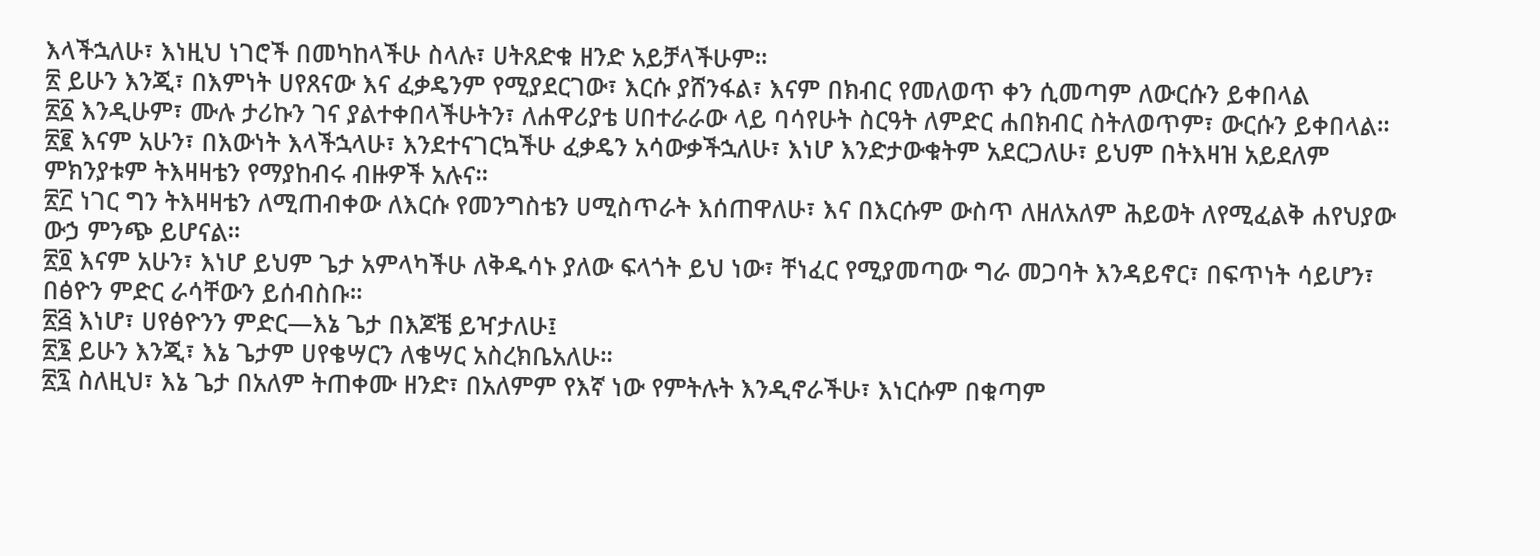እላችኋለሁ፣ እነዚህ ነገሮች በመካከላችሁ ስላሉ፣ ሀትጸድቁ ዘንድ አይቻላችሁም።
፳ ይሁን እንጂ፣ በእምነት ሀየጸናው እና ፈቃዴንም የሚያደርገው፣ እርሱ ያሸንፋል፣ እናም በክብር የመለወጥ ቀን ሲመጣም ለውርሱን ይቀበላል
፳፩ እንዲሁም፣ ሙሉ ታሪኩን ገና ያልተቀበላችሁትን፣ ለሐዋሪያቴ ሀበተራራው ላይ ባሳየሁት ስርዓት ለምድር ሐበክብር ስትለወጥም፣ ውርሱን ይቀበላል።
፳፪ እናም አሁን፣ በእውነት እላችኋላሁ፣ እንደተናገርኳችሁ ፈቃዴን አሳውቃችኋለሁ፣ እነሆ እንድታውቁትም አደርጋለሁ፣ ይህም በትእዛዝ አይደለም ምክንያቱም ትእዛዛቴን የማያከብሩ ብዙዎች አሉና።
፳፫ ነገር ግን ትእዛዛቴን ለሚጠብቀው ለእርሱ የመንግስቴን ሀሚስጥራት እሰጠዋለሁ፣ እና በእርሱም ውስጥ ለዘለአለም ሕይወት ለየሚፈልቅ ሐየህያው ውኃ ምንጭ ይሆናል።
፳፬ እናም አሁን፣ እነሆ ይህም ጌታ አምላካችሁ ለቅዱሳኑ ያለው ፍላጎት ይህ ነው፣ ቸነፈር የሚያመጣው ግራ መጋባት እንዳይኖር፣ በፍጥነት ሳይሆን፣ በፅዮን ምድር ራሳቸውን ይሰብስቡ።
፳፭ እነሆ፣ ሀየፅዮንን ምድር—እኔ ጌታ በእጆቼ ይዣታለሁ፤
፳፮ ይሁን እንጂ፣ እኔ ጌታም ሀየቄሣርን ለቄሣር አስረክቤአለሁ።
፳፯ ስለዚህ፣ እኔ ጌታ በአለም ትጠቀሙ ዘንድ፣ በአለምም የእኛ ነው የምትሉት እንዲኖራችሁ፣ እነርሱም በቁጣም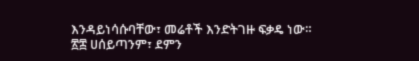እንዳይነሳሱባቸው፣ መሬቶች እንድትገዙ ፍቃዴ ነው።
፳፰ ሀሰይጣንም፣ ደምን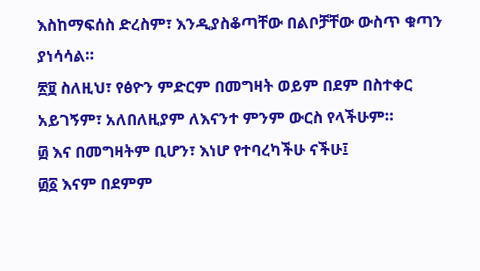እስከማፍሰስ ድረስም፣ እንዲያስቆጣቸው በልቦቻቸው ውስጥ ቁጣን ያነሳሳል።
፳፱ ስለዚህ፣ የፅዮን ምድርም በመግዛት ወይም በደም በስተቀር አይገኝም፣ አለበለዚያም ለእናንተ ምንም ውርስ የላችሁም።
፴ እና በመግዛትም ቢሆን፣ እነሆ የተባረካችሁ ናችሁ፤
፴፩ እናም በደምም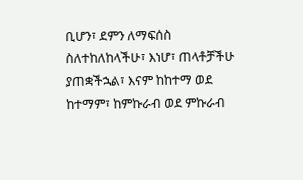ቢሆን፣ ደምን ለማፍሰስ ስለተከለከላችሁ፣ እነሆ፣ ጠላቶቻችሁ ያጠቋችኋል፣ እናም ከከተማ ወደ ከተማም፣ ከምኩራብ ወደ ምኩራብ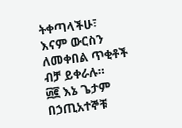ትቀጣላችሁ፣ እናም ውርስን ለመቀበል ጥቂቶች ብቻ ይቀራሉ።
፴፪ እኔ ጌታም በኃጢአተኞቹ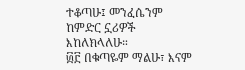ተቆጣሁ፤ መንፈሴንም ከምድር ኗሪዎች እከለክላለሁ።
፴፫ በቁጣዬም ማልሁ፣ እናም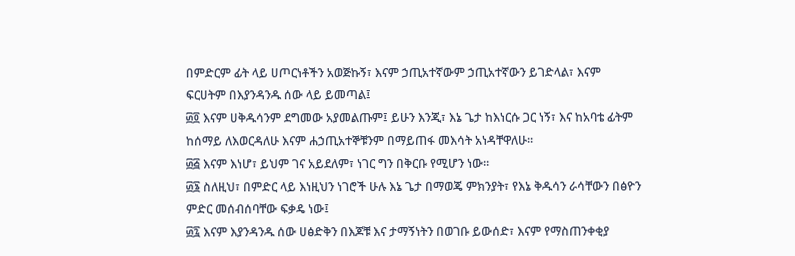በምድርም ፊት ላይ ሀጦርነቶችን አወጅኩኝ፣ እናም ኃጢአተኛውም ኃጢአተኛውን ይገድላል፣ እናም ፍርሀትም በእያንዳንዱ ሰው ላይ ይመጣል፤
፴፬ እናም ሀቅዱሳንም ደግመው አያመልጡም፤ ይሁን እንጂ፣ እኔ ጌታ ከእነርሱ ጋር ነኝ፣ እና ከአባቴ ፊትም ከሰማይ ለእወርዳለሁ እናም ሐኃጢአተኞቹንም በማይጠፋ መእሳት አነዳቸዋለሁ።
፴፭ እናም እነሆ፣ ይህም ገና አይደለም፣ ነገር ግን በቅርቡ የሚሆን ነው።
፴፮ ስለዚህ፣ በምድር ላይ እነዚህን ነገሮች ሁሉ እኔ ጌታ በማወጄ ምክንያት፣ የእኔ ቅዱሳን ራሳቸውን በፅዮን ምድር መሰብሰባቸው ፍቃዴ ነው፤
፴፯ እናም እያንዳንዱ ሰው ሀፅድቅን በእጆቹ እና ታማኝነትን በወገቡ ይውሰድ፣ እናም የማስጠንቀቂያ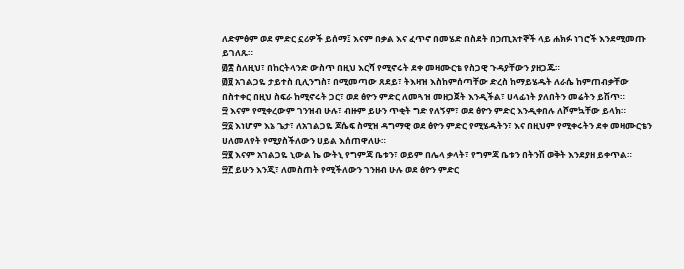ለድምፅም ወደ ምድር ኗሪዎች ይሰማ፤ እናም በቃል እና ፈጥኖ በመሄድ በስደት በኃጢአተኞች ላይ ሐክፉ ነገሮች እንደሚመጡ ይገለጹ።
፴፰ ስለዚህ፣ በከርትላንድ ውስጥ በዚህ እርሻ የሚኖሩት ደቀ መዛሙርቴ የስጋዊ ጉዳያቸውን ያዘጋጁ።
፴፱ አገልጋዬ ታይተስ ቢሊንግስ፣ በሚመጣው ጸደይ፣ ትእዛዝ እስከምሰጣቸው ድረስ ከማይሄዱት ለራሴ ከምጠብቃቸው በስተቀር በዚህ ስፍራ ከሚኖሩት ጋር፣ ወደ ፅዮን ምድር ለመጓዝ መዘጋጀት እንዲችል፣ ሀላፊነት ያለበትን መሬትን ይሽጥ።
፵ እናም የሚቀረውም ገንዝብ ሁሉ፣ ብዙም ይሁን ጥቂት ግድ የለኝም፣ ወደ ፅዮን ምድር እንዲቀበሉ ለሾምኳቸው ይላክ።
፵፩ እነሆም እኔ ጌታ፣ ለአገልጋዬ ጆሴፍ ስሚዝ ዳግማዊ ወደ ፅዮን ምድር የሚሄዱትን፣ እና በዚህም የሚቀሩትን ደቀ መዛሙርቴን ሀለመለየት የሚያስችለውን ሀይል እሰጠዋለሁ።
፵፪ እናም አገልጋዬ ኒውል ኬ ውትኒ የግምጃ ቤቱን፣ ወይም በሌላ ቃላት፣ የግምጃ ቤቱን በትንሽ ወቅት እንደያዘ ይቀጥል።
፵፫ ይሁን እንጂ፣ ለመስጠት የሚችለውን ገንዘብ ሁሉ ወደ ፅዮን ምድር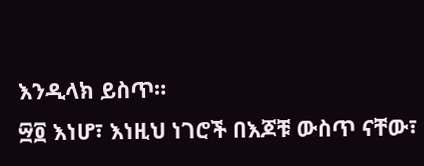እንዲላክ ይስጥ።
፵፬ እነሆ፣ እነዚህ ነገሮች በእጆቹ ውስጥ ናቸው፣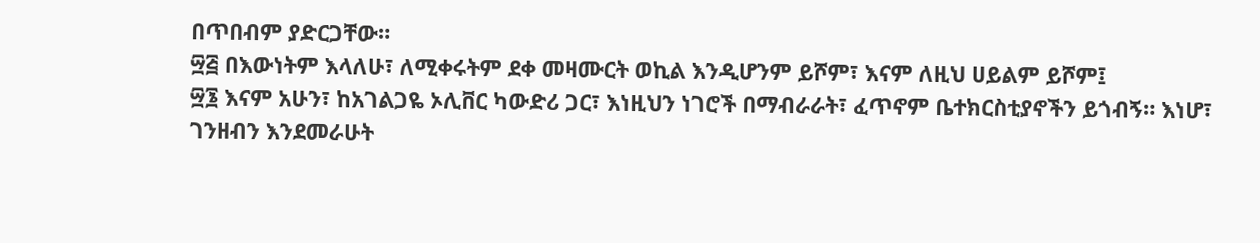በጥበብም ያድርጋቸው።
፵፭ በእውነትም እላለሁ፣ ለሚቀሩትም ደቀ መዛሙርት ወኪል እንዲሆንም ይሾም፣ እናም ለዚህ ሀይልም ይሾም፤
፵፮ እናም አሁን፣ ከአገልጋዬ ኦሊቨር ካውድሪ ጋር፣ እነዚህን ነገሮች በማብራራት፣ ፈጥኖም ቤተክርስቲያኖችን ይጎብኝ። እነሆ፣ ገንዘብን እንደመራሁት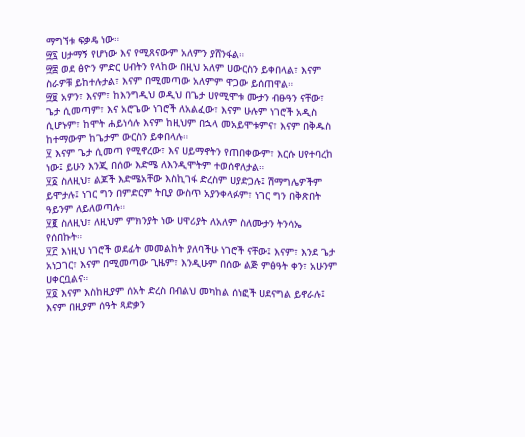ማግኘቱ ፍቃዴ ነው።
፵፯ ሀታማኝ የሆነው እና የሚጸናውም አለምን ያሸንፋል።
፵፰ ወደ ፅዮን ምድር ሀብትን የላከው በዚህ አለም ሀውርስን ይቀበላል፣ እናም ስራዎቹ ይከተሉታል፣ እናም በሚመጣው አለምም ዋጋው ይሰጠዋል።
፵፱ አዎን፣ እናም፣ ከእንግዲህ ወዲህ በጌታ ሀየሚሞቱ ሙታን ብፁዓን ናቸው፣ ጌታ ሲመጣም፣ እና አሮጌው ነገሮች ለአልፈው፣ እናም ሁሉም ነገሮች አዲስ ሲሆኑም፣ ከሞት ሐይነሳሉ እናም ከዚህም በኋላ መአይሞቱምና፣ እናም በቅዱስ ከተማውም ከጌታም ውርስን ይቀበላሉ።
፶ እናም ጌታ ሲመጣ የሚኖረው፣ እና ሀይማኖትን የጠበቀውም፣ እርሱ ሀየተባረከ ነው፤ ይሁን እንጂ በሰው እድሜ ለእንዲሞትም ተወሰኖለታል።
፶፩ ስለዚህ፣ ልጆች እድሜአቸው እስኪገፋ ድረስም ሀያድጋሉ፤ ሽማግሌዎችም ይሞታሉ፤ ነገር ግን በምድርም ትቢያ ውስጥ አያንቀላፉም፣ ነገር ግን በቅጽበት ዓይንም ለይለወጣሉ።
፶፪ ስለዚህ፣ ለዚህም ምክንያት ነው ሀዋሪያት ለአለም ስለሙታን ትንሳኤ የሰበኩት።
፶፫ እነዚህ ነገሮች ወደፊት መመልከት ያለባችሁ ነገሮች ናቸው፤ እናም፣ እንደ ጌታ አነጋገር፣ እናም በሚመጣው ጊዜም፣ እንዲሁም በሰው ልጅ ምፅዓት ቀን፣ አሁንም ሀቀርቧልና።
፶፬ እናም እስከዚያም ሰአት ድረስ በብልህ መካከል ሰነፎች ሀደናግል ይኖራሉ፤ እናም በዚያም ሰዓት ጻድቃን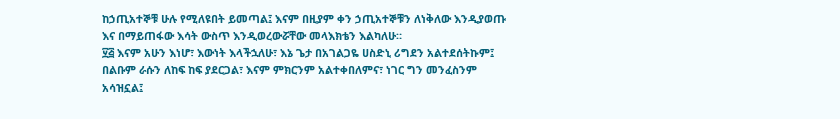ከኃጢአተኞቹ ሁሉ የሚለዩበት ይመጣል፤ እናም በዚያም ቀን ኃጢአተኞቹን ለነቅለው እንዲያወጡ እና በማይጠፋው እሳት ውስጥ እንዲወረውሯቸው መላእክቴን እልካለሁ።
፶፭ እናም አሁን እነሆ፣ እውነት እላችኋለሁ፣ እኔ ጌታ በአገልጋዬ ሀስድኒ ሪግደን አልተደሰትኩም፤ በልቡም ራሱን ለከፍ ከፍ ያደርጋል፣ እናም ምክርንም አልተቀበለምና፣ ነገር ግን መንፈስንም አሳዝኗል፤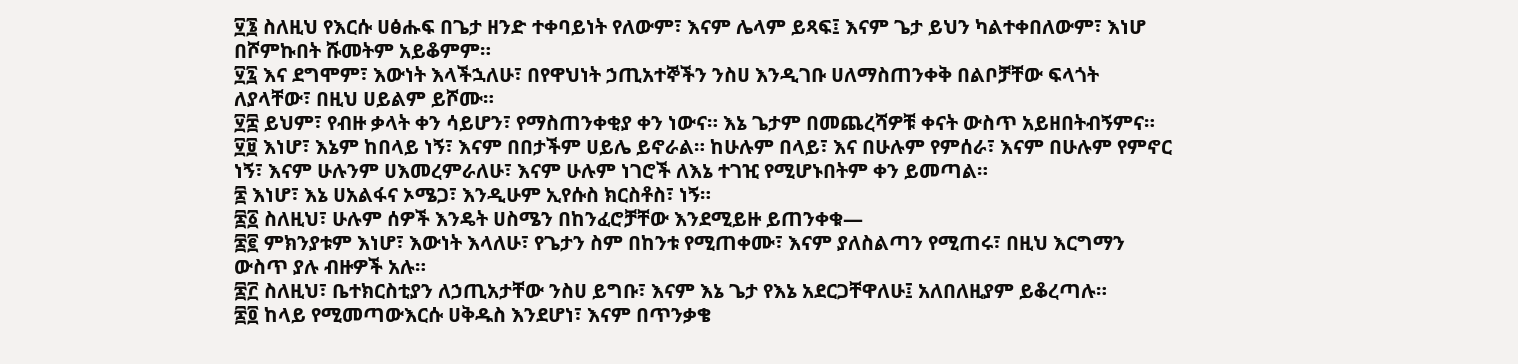፶፮ ስለዚህ የእርሱ ሀፅሑፍ በጌታ ዘንድ ተቀባይነት የለውም፣ እናም ሌላም ይጻፍ፤ እናም ጌታ ይህን ካልተቀበለውም፣ እነሆ በሾምኩበት ሹመትም አይቆምም።
፶፯ እና ደግሞም፣ እውነት እላችኋለሁ፣ በየዋህነት ኃጢአተኞችን ንስሀ እንዲገቡ ሀለማስጠንቀቅ በልቦቻቸው ፍላጎት ለያላቸው፣ በዚህ ሀይልም ይሾሙ።
፶፰ ይህም፣ የብዙ ቃላት ቀን ሳይሆን፣ የማስጠንቀቂያ ቀን ነውና። እኔ ጌታም በመጨረሻዎቹ ቀናት ውስጥ አይዘበትብኝምና።
፶፱ እነሆ፣ እኔም ከበላይ ነኝ፣ እናም በበታችም ሀይሌ ይኖራል። ከሁሉም በላይ፣ እና በሁሉም የምሰራ፣ እናም በሁሉም የምኖር ነኝ፣ እናም ሁሉንም ሀእመረምራለሁ፣ እናም ሁሉም ነገሮች ለእኔ ተገዢ የሚሆኑበትም ቀን ይመጣል።
፷ እነሆ፣ እኔ ሀአልፋና ኦሜጋ፣ እንዲሁም ኢየሱስ ክርስቶስ፣ ነኝ።
፷፩ ስለዚህ፣ ሁሉም ሰዎች እንዴት ሀስሜን በከንፈሮቻቸው እንደሚይዙ ይጠንቀቁ—
፷፪ ምክንያቱም እነሆ፣ እውነት እላለሁ፣ የጌታን ስም በከንቱ የሚጠቀሙ፣ እናም ያለስልጣን የሚጠሩ፣ በዚህ እርግማን ውስጥ ያሉ ብዙዎች አሉ።
፷፫ ስለዚህ፣ ቤተክርስቲያን ለኃጢአታቸው ንስሀ ይግቡ፣ እናም እኔ ጌታ የእኔ አደርጋቸዋለሁ፤ አለበለዚያም ይቆረጣሉ።
፷፬ ከላይ የሚመጣውእርሱ ሀቅዱስ እንደሆነ፣ እናም በጥንቃቄ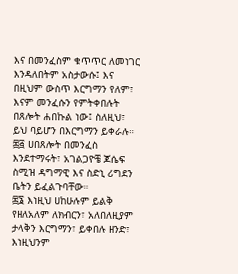እና በመንፈስም ቁጥጥር ለመነገር እንዳለበትም አስታውሱ፤ እና በዚህም ውስጥ እርግማን የለም፣ እናም መንፈሱን የምትቀበሉት በጸሎት ሐበኩል ነው፤ ስለዚህ፣ ይህ ባይሆን በእርግማን ይቀራሉ።
፷፭ ሀበጸሎት በመንፈስ እንደተማሩት፣ አገልጋዮቼ ጆሴፍ ስሚዝ ዳግማዊ እና ስድኒ ሪግደን ቤትን ይፈልጉባቸው።
፷፮ እነዚህ ሀከሁሉም ይልቅ የዘለአለም ለክብርን፣ አለበለዚያም ታላቅን እርግማን፣ ይቀበሉ ዘንድ፣ እነዚህንም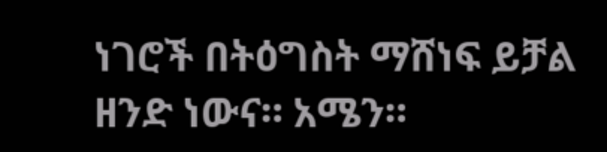ነገሮች በትዕግስት ማሸነፍ ይቻል ዘንድ ነውና። አሜን።